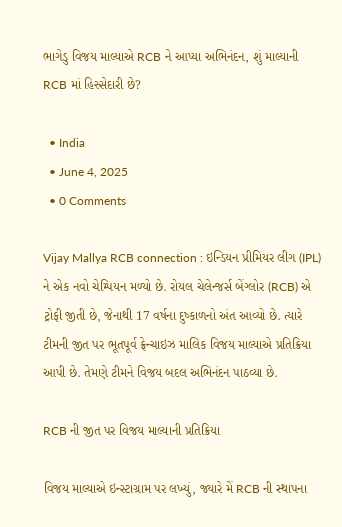ભાગેડુ વિજય માલ્યાએ RCB ને આપ્યા અભિનંદન, શું માલ્યાની RCB માં હિસ્સેદારી છે?

  • India
  • June 4, 2025
  • 0 Comments

Vijay Mallya RCB connection : ઇન્ડિયન પ્રીમિયર લીગ (IPL) ને એક નવો ચેમ્પિયન મળ્યો છે. રોયલ ચેલેન્જર્સ બેંગ્લોર (RCB) એ ટ્રોફી જીતી છે, જેનાથી 17 વર્ષના દુષ્કાળનો અંત આવ્યો છે. ત્યારે ટીમની જીત પર ભૂતપૂર્વ ફ્રેન્ચાઇઝ માલિક વિજય માલ્યાએ પ્રતિક્રિયા આપી છે. તેમણે ટીમને વિજય બદલ અભિનંદન પાઠવ્યા છે.

RCB ની જીત પર વિજય માલ્યાની પ્રતિક્રિયા

વિજય માલ્યાએ ઇન્સ્ટાગ્રામ પર લખ્યું, જ્યારે મેં RCB ની સ્થાપના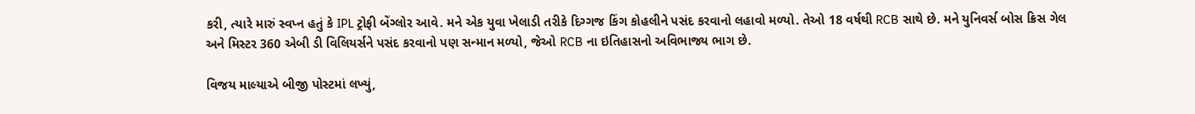કરી, ત્યારે મારું સ્વપ્ન હતું કે IPL ટ્રોફી બેંગ્લોર આવે. મને એક યુવા ખેલાડી તરીકે દિગ્ગજ કિંગ કોહલીને પસંદ કરવાનો લહાવો મળ્યો. તેઓ 18 વર્ષથી RCB સાથે છે. મને યુનિવર્સ બોસ ક્રિસ ગેલ અને મિસ્ટર 360 એબી ડી વિલિયર્સને પસંદ કરવાનો પણ સન્માન મળ્યો, જેઓ RCB ના ઇતિહાસનો અવિભાજ્ય ભાગ છે.

વિજય માલ્યાએ બીજી પોસ્ટમાં લખ્યું,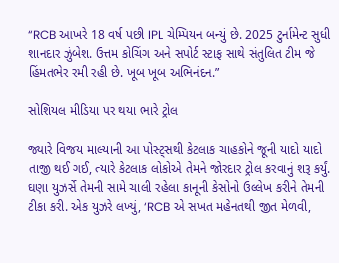“RCB આખરે 18 વર્ષ પછી IPL ચેમ્પિયન બન્યું છે. 2025 ટુર્નામેન્ટ સુધી શાનદાર ઝુંબેશ. ઉત્તમ કોચિંગ અને સપોર્ટ સ્ટાફ સાથે સંતુલિત ટીમ જે હિંમતભેર રમી રહી છે. ખૂબ ખૂબ અભિનંદન.”

સોશિયલ મીડિયા પર થયા ભારે ટ્રોલ

જ્યારે વિજય માલ્યાની આ પોસ્ટ્સથી કેટલાક ચાહકોને જૂની યાદો યાદો તાજી થઈ ગઈ, ત્યારે કેટલાક લોકોએ તેમને જોરદાર ટ્રોલ કરવાનું શરૂ કર્યું. ઘણા યુઝર્સે તેમની સામે ચાલી રહેલા કાનૂની કેસોનો ઉલ્લેખ કરીને તેમની ટીકા કરી. એક યુઝરે લખ્યું, ‘RCB એ સખત મહેનતથી જીત મેળવી,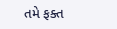તમે ફક્ત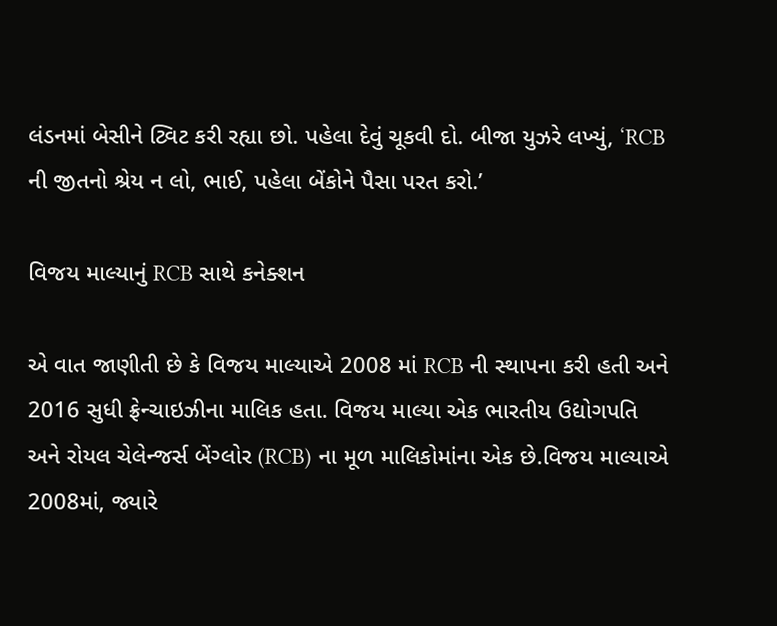લંડનમાં બેસીને ટ્વિટ કરી રહ્યા છો. પહેલા દેવું ચૂકવી દો. બીજા યુઝરે લખ્યું, ‘RCB ની જીતનો શ્રેય ન લો, ભાઈ, પહેલા બેંકોને પૈસા પરત કરો.’

વિજય માલ્યાનું RCB સાથે કનેક્શન

એ વાત જાણીતી છે કે વિજય માલ્યાએ 2008 માં RCB ની સ્થાપના કરી હતી અને 2016 સુધી ફ્રેન્ચાઇઝીના માલિક હતા. વિજય માલ્યા એક ભારતીય ઉદ્યોગપતિ અને રોયલ ચેલેન્જર્સ બેંગ્લોર (RCB) ના મૂળ માલિકોમાંના એક છે.વિજય માલ્યાએ 2008માં, જ્યારે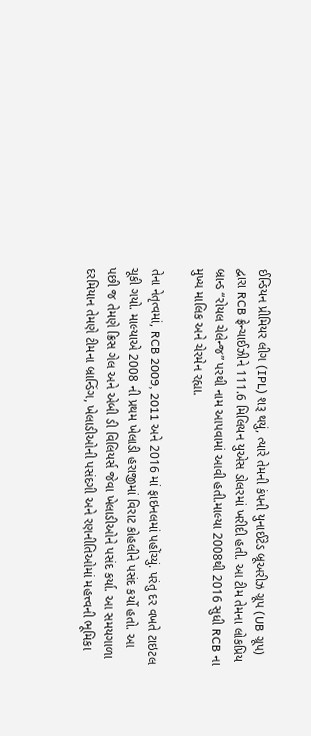ઈન્ડિયન પ્રીમિયર લીગ (IPL) શરૂ થયું, ત્યારે તેમની કંપની યુનાઈટેડ બ્રૂઅરીઝ ગ્રૂપ (UB ગ્રૂપ) દ્વારા RCB ફ્રેન્ચાઈઝીને 111.6 મિલિયન યુએસ ડોલરમાં ખરીદી હતી. આ ટીમ તેમના લોકપ્રિય બ્રાન્ડ “રોયલ ચેલેન્જ” પરથી નામ આપવામાં આવી હતી.માલ્યા 2008થી 2016 સુધી RCB ના મુખ્ય માલિક અને ચેરમેન રહ્યા.

તેના નેતૃત્વમાં, RCB 2009, 2011 અને 2016 માં ફાઇનલમાં પહોંચ્યું. પરંતુ દર વખતે ટાઇટલ ચૂકી ગયો. માલ્યાએ 2008 ની પ્રથમ ખેલાડી હરાજીમાં વિરાટ કોહલીને પસંદ કર્યો હતો. આ પછી જ તેમણે ક્રિસ ગેલ અને એબી ડી વિલિયર્સ જેવા ખેલાડીઓને પસંદ કર્યા. આ સમયગાળા દરમિયાન તેમણે ટીમના બ્રાન્ડિંગ, ખેલાડીઓની પસંદગી અને રણનીતિઓમાં મહત્ત્વની ભૂમિકા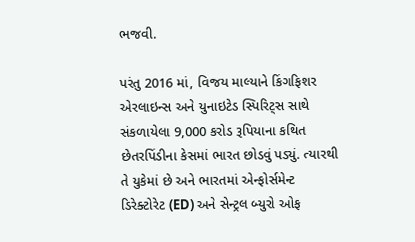ભજવી.

પરંતુ 2016 માં, વિજય માલ્યાને કિંગફિશર એરલાઇન્સ અને યુનાઇટેડ સ્પિરિટ્સ સાથે સંકળાયેલા 9,000 કરોડ રૂપિયાના કથિત છેતરપિંડીના કેસમાં ભારત છોડવું પડ્યું. ત્યારથી તે યુકેમાં છે અને ભારતમાં એન્ફોર્સમેન્ટ ડિરેક્ટોરેટ (ED) અને સેન્ટ્રલ બ્યુરો ઓફ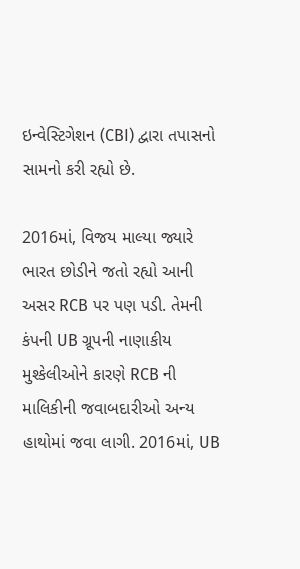ઇન્વેસ્ટિગેશન (CBI) દ્વારા તપાસનો સામનો કરી રહ્યો છે.

2016માં, વિજય માલ્યા જ્યારે ભારત છોડીને જતો રહ્યો આની અસર RCB પર પણ પડી. તેમની કંપની UB ગ્રૂપની નાણાકીય મુશ્કેલીઓને કારણે RCB ની માલિકીની જવાબદારીઓ અન્ય હાથોમાં જવા લાગી. 2016માં, UB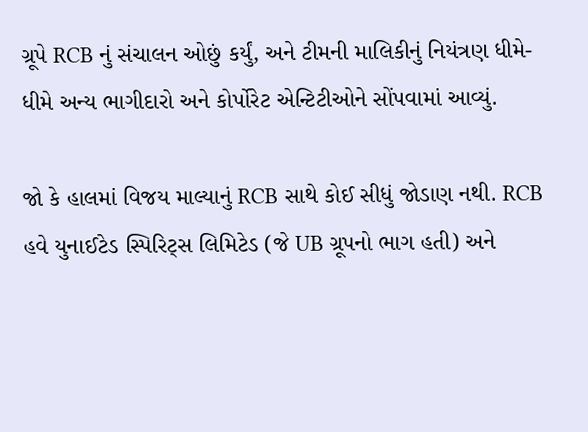ગ્રૂપે RCB નું સંચાલન ઓછું કર્યું, અને ટીમની માલિકીનું નિયંત્રણ ધીમે-ધીમે અન્ય ભાગીદારો અને કોર્પોરેટ એન્ટિટીઓને સોંપવામાં આવ્યું.

જો કે હાલમાં વિજય માલ્યાનું RCB સાથે કોઈ સીધું જોડાણ નથી. RCB હવે યુનાઈટેડ સ્પિરિટ્સ લિમિટેડ (જે UB ગ્રૂપનો ભાગ હતી) અને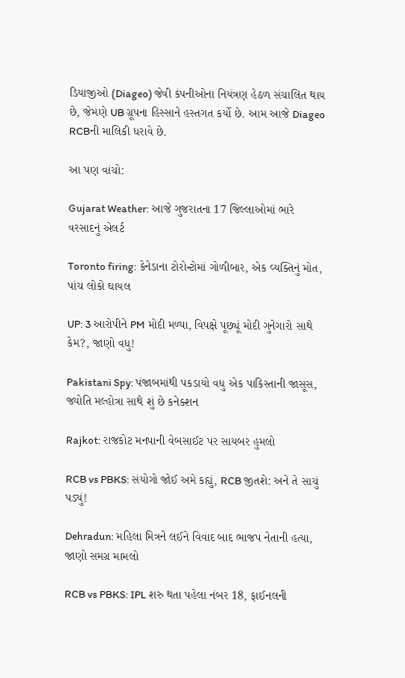ડિયાજીઓ (Diageo) જેવી કંપનીઓના નિયંત્રણ હેઠળ સંચાલિત થાય છે, જેમણે UB ગ્રૂપના હિસ્સાને હસ્તગત કર્યો છે. આમ આજે Diageo RCBની માલિકી ધરાવે છે.

આ પણ વાંચો:

Gujarat Weather: આજે ગુજરાતના 17 જિલ્લાઓમાં ભારે વરસાદનું એલર્ટ

Toronto firing: કેનેડાના ટોરોન્ટોમાં ગોળીબાર, એક વ્યક્તિનું મોત, પાંચ લોકો ઘાયલ

UP: 3 આરોપીને PM મોદી મળ્યા, વિપક્ષે પૂછ્યૂં મોદી ગુનેગારો સાથે કેમ?, જાણો વધુ!

Pakistani Spy: પંજાબમાંથી પકડાયો વધુ એક પાકિસ્તાની જાસૂસ, જ્યોતિ મલ્હોત્રા સાથે શું છે કનેક્શન

Rajkot: રાજકોટ મનપાની વેબસાઈટ પર સાયબર હુમલો

RCB vs PBKS: સંયોગો જોઈ અમે કહ્યું, RCB જીતશે: અને તે સાચું પડ્યું!

Dehradun: મહિલા મિત્રને લઈને વિવાદ બાદ ભાજપ નેતાની હત્યા, જાણો સમગ્ર મામલો

RCB vs PBKS: IPL શરુ થતા પહેલા નંબર 18, ફાઈનલની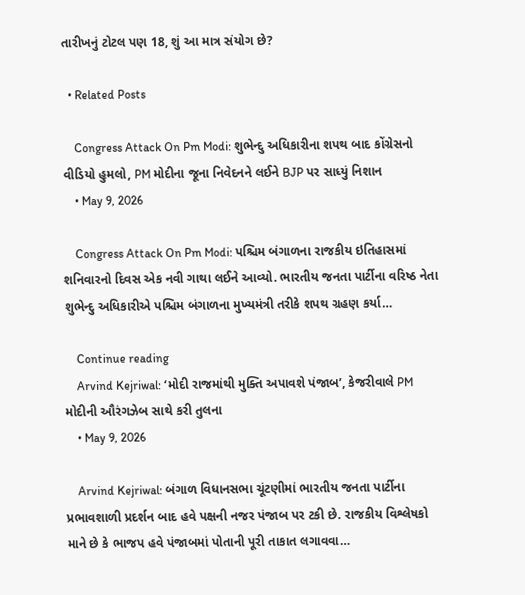તારીખનું ટોટલ પણ 18, શું આ માત્ર સંયોગ છે?

  • Related Posts

    Congress Attack On Pm Modi: શુભેન્દુ અધિકારીના શપથ બાદ કોંગ્રેસનો વીડિયો હુમલો, PM મોદીના જૂના નિવેદનને લઈને BJP પર સાધ્યું નિશાન
    • May 9, 2026

    Congress Attack On Pm Modi: પશ્ચિમ બંગાળના રાજકીય ઇતિહાસમાં શનિવારનો દિવસ એક નવી ગાથા લઈને આવ્યો. ભારતીય જનતા પાર્ટીના વરિષ્ઠ નેતા શુભેન્દુ અધિકારીએ પશ્ચિમ બંગાળના મુખ્યમંત્રી તરીકે શપથ ગ્રહણ કર્યા…

    Continue reading
    Arvind Kejriwal: ‘મોદી રાજમાંથી મુક્તિ અપાવશે પંજાબ’, કેજરીવાલે PM મોદીની ઔરંગઝેબ સાથે કરી તુલના
    • May 9, 2026

    Arvind Kejriwal: બંગાળ વિધાનસભા ચૂંટણીમાં ભારતીય જનતા પાર્ટીના પ્રભાવશાળી પ્રદર્શન બાદ હવે પક્ષની નજર પંજાબ પર ટકી છે. રાજકીય વિશ્લેષકો માને છે કે ભાજપ હવે પંજાબમાં પોતાની પૂરી તાકાત લગાવવા…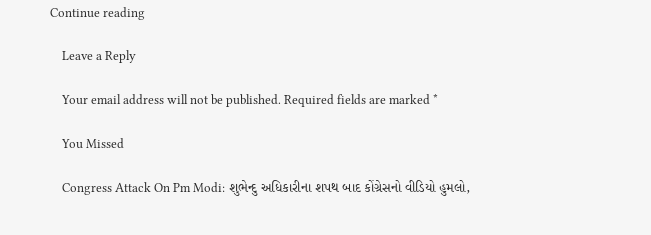Continue reading

    Leave a Reply

    Your email address will not be published. Required fields are marked *

    You Missed

    Congress Attack On Pm Modi: શુભેન્દુ અધિકારીના શપથ બાદ કોંગ્રેસનો વીડિયો હુમલો,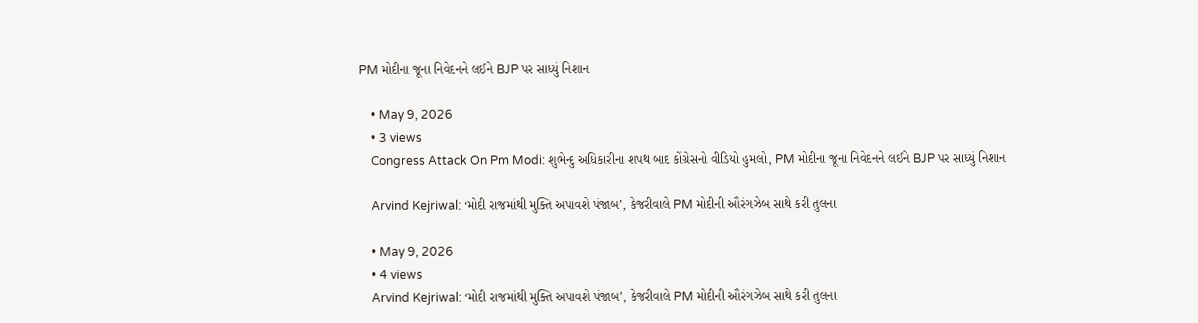PM મોદીના જૂના નિવેદનને લઈને BJP પર સાધ્યું નિશાન

    • May 9, 2026
    • 3 views
    Congress Attack On Pm Modi: શુભેન્દુ અધિકારીના શપથ બાદ કોંગ્રેસનો વીડિયો હુમલો, PM મોદીના જૂના નિવેદનને લઈને BJP પર સાધ્યું નિશાન

    Arvind Kejriwal: ‘મોદી રાજમાંથી મુક્તિ અપાવશે પંજાબ’, કેજરીવાલે PM મોદીની ઔરંગઝેબ સાથે કરી તુલના

    • May 9, 2026
    • 4 views
    Arvind Kejriwal: ‘મોદી રાજમાંથી મુક્તિ અપાવશે પંજાબ’, કેજરીવાલે PM મોદીની ઔરંગઝેબ સાથે કરી તુલના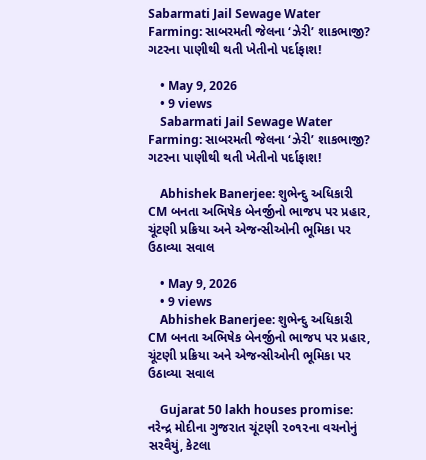Sabarmati Jail Sewage Water Farming: સાબરમતી જેલના ‘ઝેરી’ શાકભાજી? ગટરના પાણીથી થતી ખેતીનો પર્દાફાશ!

    • May 9, 2026
    • 9 views
    Sabarmati Jail Sewage Water Farming: સાબરમતી જેલના ‘ઝેરી’ શાકભાજી? ગટરના પાણીથી થતી ખેતીનો પર્દાફાશ!

    Abhishek Banerjee: શુભેન્દુ અધિકારી CM બનતા અભિષેક બેનર્જીનો ભાજપ પર પ્રહાર, ચૂંટણી પ્રક્રિયા અને એજન્સીઓની ભૂમિકા પર ઉઠાવ્યા સવાલ

    • May 9, 2026
    • 9 views
    Abhishek Banerjee: શુભેન્દુ અધિકારી CM બનતા અભિષેક બેનર્જીનો ભાજપ પર પ્રહાર, ચૂંટણી પ્રક્રિયા અને એજન્સીઓની ભૂમિકા પર ઉઠાવ્યા સવાલ

    Gujarat 50 lakh houses promise: નરેન્દ્ર મોદીના ગુજરાત ચૂંટણી ૨૦૧૨ના વચનોનું સરવૈયું, કેટલા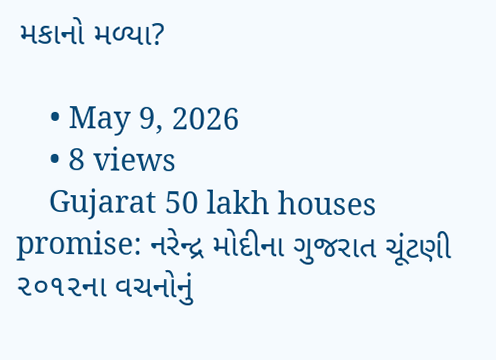મકાનો મળ્યા?

    • May 9, 2026
    • 8 views
    Gujarat 50 lakh houses promise: નરેન્દ્ર મોદીના ગુજરાત ચૂંટણી ૨૦૧૨ના વચનોનું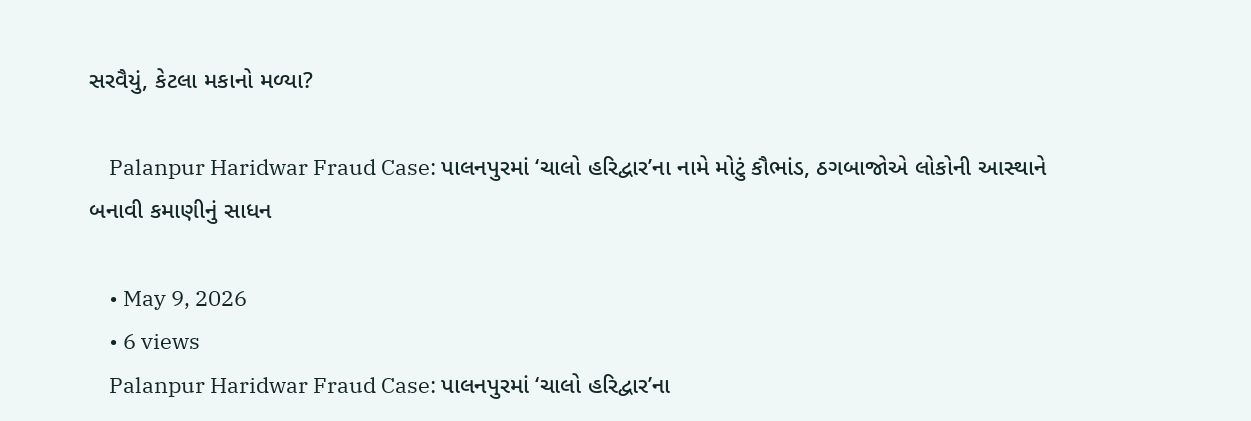સરવૈયું, કેટલા મકાનો મળ્યા?

    Palanpur Haridwar Fraud Case: પાલનપુરમાં ‘ચાલો હરિદ્વાર’ના નામે મોટું કૌભાંડ, ઠગબાજોએ લોકોની આસ્થાને બનાવી કમાણીનું સાધન

    • May 9, 2026
    • 6 views
    Palanpur Haridwar Fraud Case: પાલનપુરમાં ‘ચાલો હરિદ્વાર’ના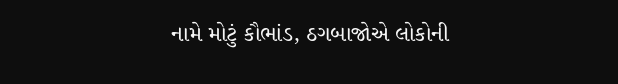નામે મોટું કૌભાંડ, ઠગબાજોએ લોકોની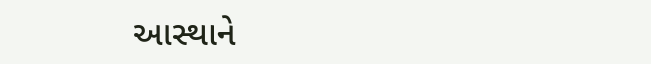આસ્થાને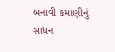બનાવી કમાણીનું સાધન